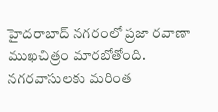హైదరాబాద్ నగరంలో ప్రజా రవాణా ముఖచిత్రం మారబోతోంది. నగరవాసులకు మరింత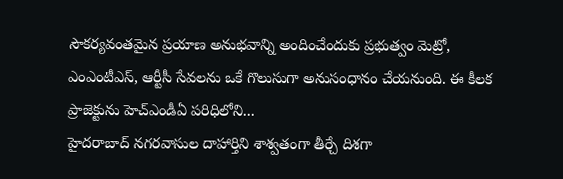సౌకర్యవంతమైన ప్రయాణ అనుభవాన్ని అందించేందుకు ప్రభుత్వం మెట్రో, ఎంఎంటీఎస్, ఆర్టీసీ సేవలను ఒకే గొలుసుగా అనుసంధానం చేయనుంది. ఈ కీలక ప్రాజెక్టును హెచ్ఎండీఏ పరిధిలోని...
హైదరాబాద్ నగరవాసుల దాహార్తిని శాశ్వతంగా తీర్చే దిశగా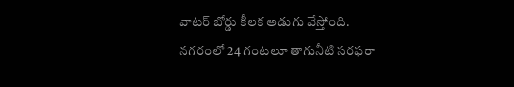వాటర్ బోర్డు కీలక అడుగు వేస్తోంది. నగరంలో 24 గంటలూ తాగునీటి సరఫరా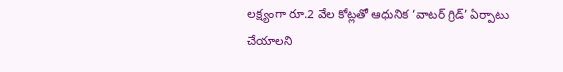లక్ష్యంగా రూ.2 వేల కోట్లతో ఆధునిక ‘వాటర్ గ్రిడ్’ ఏర్పాటు చేయాలని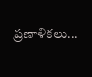ప్రణాళికలు...